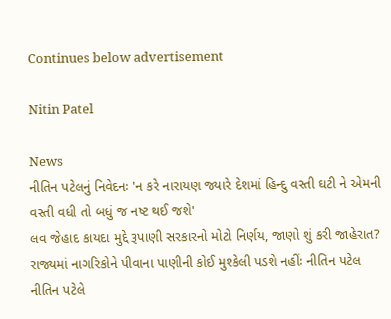Continues below advertisement

Nitin Patel

News
નીતિન પટેલનું નિવેદનઃ 'ન કરે નારાયણ જ્યારે દેશમાં હિન્દુ વસ્તી ઘટી ને એમની વસ્તી વધી તો બધું જ નષ્ટ થઈ જશે'
લવ જેહાદ કાયદા મુદ્દે રૂપાણી સરકારનો મોટો નિર્ણય, જાણો શું કરી જાહેરાત?
રાજ્યમાં નાગરિકોને પીવાના પાણીની કોઈ મુશ્કેલી પડશે નહીંઃ નીતિન પટેલ
નીતિન પટેલે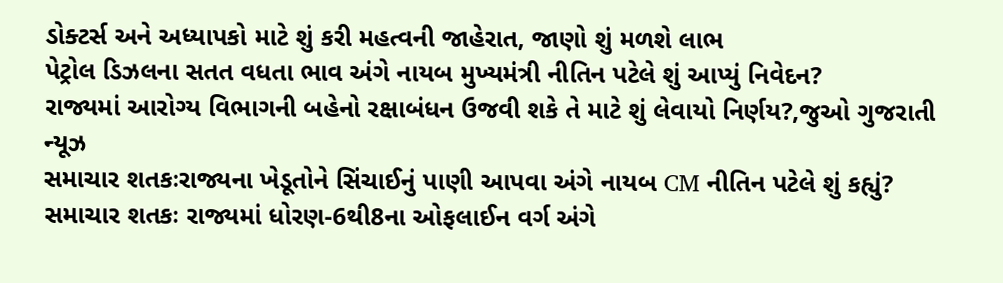ડોક્ટર્સ અને અધ્યાપકો માટે શું કરી મહત્વની જાહેરાત, જાણો શું મળશે લાભ
પેટ્રોલ ડિઝલના સતત વધતા ભાવ અંગે નાયબ મુખ્યમંત્રી નીતિન પટેલે શું આપ્યું નિવેદન?
રાજ્યમાં આરોગ્ય વિભાગની બહેનો રક્ષાબંધન ઉજવી શકે તે માટે શું લેવાયો નિર્ણય?,જુઓ ગુજરાતી ન્યૂઝ
સમાચાર શતકઃરાજ્યના ખેડૂતોને સિંચાઈનું પાણી આપવા અંગે નાયબ CM નીતિન પટેલે શું કહ્યું?
સમાચાર શતકઃ રાજ્યમાં ધોરણ-6થી8ના ઓફલાઈન વર્ગ અંગે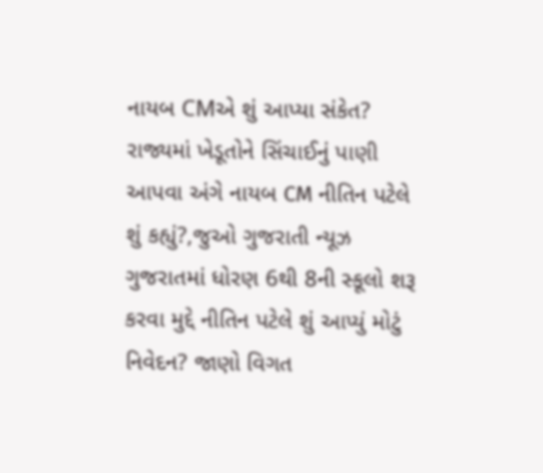નાયબ CMએ શું આપ્યા સંકેત?
રાજ્યમાં ખેડૂતોને સિંચાઈનું પાણી આપવા અંગે નાયબ CM નીતિન પટેલે શું કહ્યું?,જુઓ ગુજરાતી ન્યૂઝ
ગુજરાતમાં ધોરણ 6થી 8ની સ્કૂલો શરૂ કરવા મુદ્દે નીતિન પટેલે શું આપ્યું મોટું નિવેદન? જાણો વિગત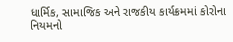ધાર્મિક, સામાજિક અને રાજકીય કાર્યક્રમમાં કોરોના નિયમનો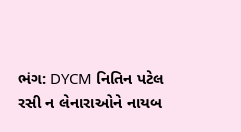ભંગ: DYCM નિતિન પટેલ
રસી ન લેનારાઓને નાયબ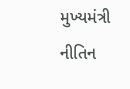મુખ્યમંત્રી નીતિન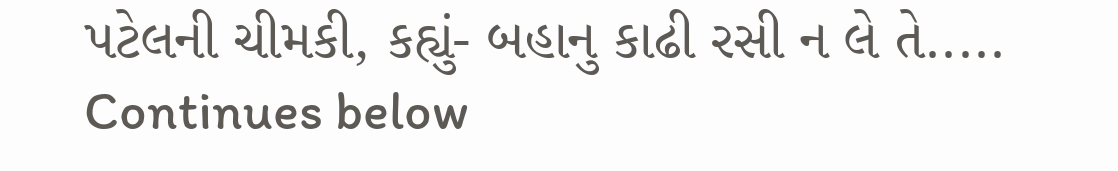પટેલની ચીમકી, કહ્યું- બહાનુ કાઢી રસી ન લે તે.....
Continues below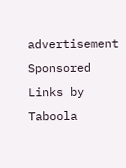advertisement
Sponsored Links by Taboola